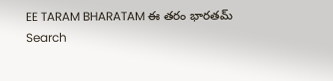EE TARAM BHARATAM ఈ తరం భారతమ్
Search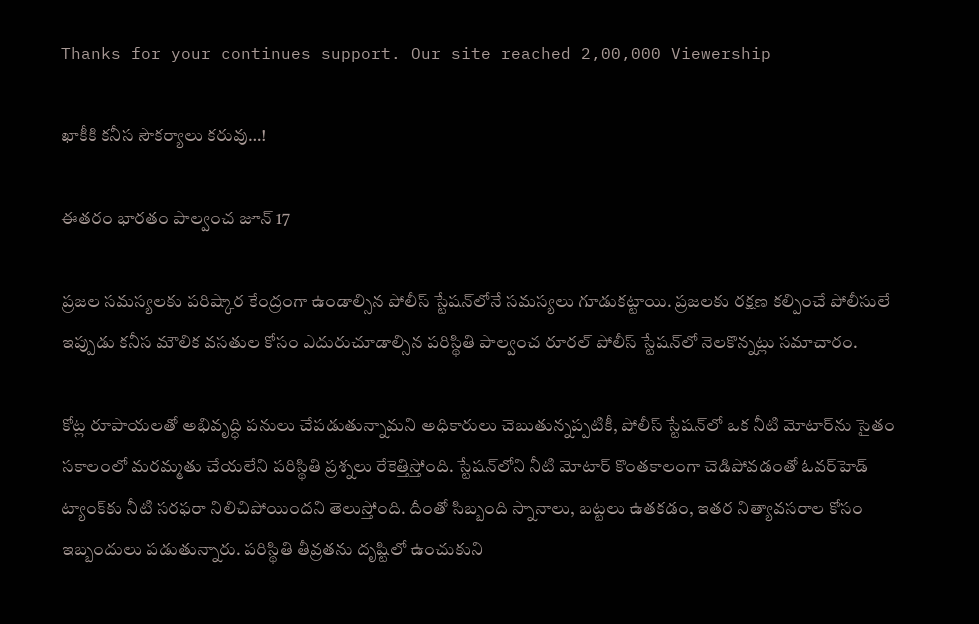Thanks for your continues support. Our site reached 2,00,000 Viewership

ఖాకీకి కనీస సౌకర్యాలు కరువు…!

ఈతరం భారతం పాల్వంచ జూన్ 17

ప్రజల సమస్యలకు పరిష్కార కేంద్రంగా ఉండాల్సిన పోలీస్ స్టేషన్‌లోనే సమస్యలు గూడుకట్టాయి. ప్రజలకు రక్షణ కల్పించే పోలీసులే ఇప్పుడు కనీస మౌలిక వసతుల కోసం ఎదురుచూడాల్సిన పరిస్థితి పాల్వంచ రూరల్ పోలీస్ స్టేషన్‌లో నెలకొన్నట్లు సమాచారం.

కోట్ల రూపాయలతో అభివృద్ధి పనులు చేపడుతున్నామని అధికారులు చెబుతున్నప్పటికీ, పోలీస్ స్టేషన్‌లో ఒక నీటి మోటార్‌ను సైతం సకాలంలో మరమ్మతు చేయలేని పరిస్థితి ప్రశ్నలు రేకెత్తిస్తోంది. స్టేషన్‌లోని నీటి మోటార్ కొంతకాలంగా చెడిపోవడంతో ఓవర్‌హెడ్ ట్యాంక్‌కు నీటి సరఫరా నిలిచిపోయిందని తెలుస్తోంది. దీంతో సిబ్బంది స్నానాలు, బట్టలు ఉతకడం, ఇతర నిత్యావసరాల కోసం ఇబ్బందులు పడుతున్నారు. పరిస్థితి తీవ్రతను దృష్టిలో ఉంచుకుని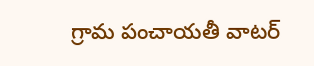గ్రామ పంచాయతీ వాటర్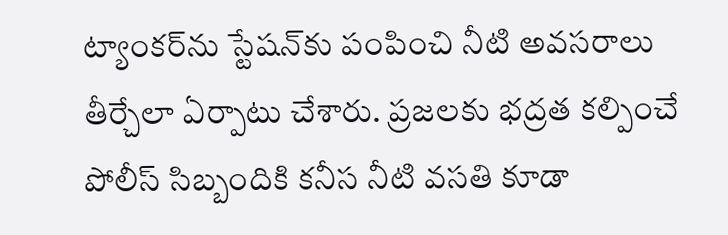ట్యాంకర్‌ను స్టేషన్‌కు పంపించి నీటి అవసరాలు తీర్చేలా ఏర్పాటు చేశారు. ప్రజలకు భద్రత కల్పించే పోలీస్ సిబ్బందికి కనీస నీటి వసతి కూడా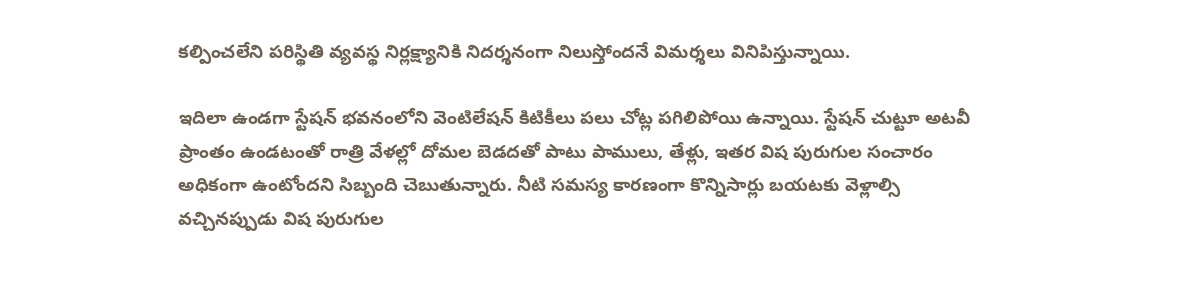కల్పించలేని పరిస్థితి వ్యవస్థ నిర్లక్ష్యానికి నిదర్శనంగా నిలుస్తోందనే విమర్శలు వినిపిస్తున్నాయి.

ఇదిలా ఉండగా స్టేషన్ భవనంలోని వెంటిలేషన్ కిటికీలు పలు చోట్ల పగిలిపోయి ఉన్నాయి. స్టేషన్ చుట్టూ అటవీ ప్రాంతం ఉండటంతో రాత్రి వేళల్లో దోమల బెడదతో పాటు పాములు, తేళ్లు, ఇతర విష పురుగుల సంచారం అధికంగా ఉంటోందని సిబ్బంది చెబుతున్నారు. నీటి సమస్య కారణంగా కొన్నిసార్లు బయటకు వెళ్లాల్సి వచ్చినప్పుడు విష పురుగుల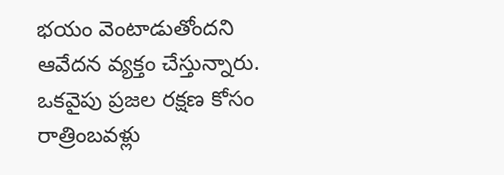భయం వెంటాడుతోందని ఆవేదన వ్యక్తం చేస్తున్నారు. ఒకవైపు ప్రజల రక్షణ కోసం రాత్రింబవళ్లు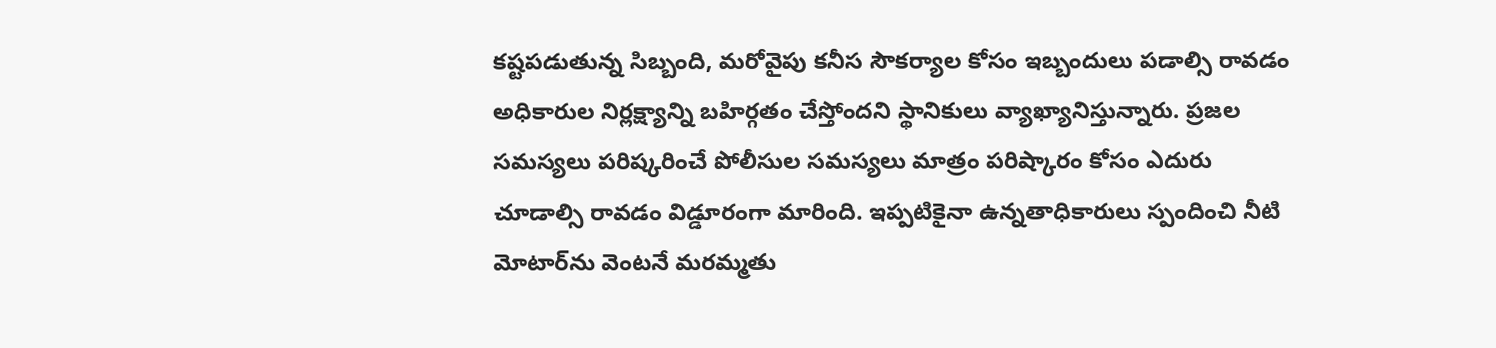కష్టపడుతున్న సిబ్బంది, మరోవైపు కనీస సౌకర్యాల కోసం ఇబ్బందులు పడాల్సి రావడం అధికారుల నిర్లక్ష్యాన్ని బహిర్గతం చేస్తోందని స్థానికులు వ్యాఖ్యానిస్తున్నారు. ప్రజల సమస్యలు పరిష్కరించే పోలీసుల సమస్యలు మాత్రం పరిష్కారం కోసం ఎదురు చూడాల్సి రావడం విడ్డూరంగా మారింది. ఇప్పటికైనా ఉన్నతాధికారులు స్పందించి నీటి మోటార్‌ను వెంటనే మరమ్మతు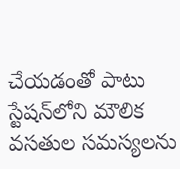చేయడంతో పాటు స్టేషన్‌లోని మౌలిక వసతుల సమస్యలను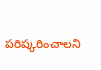పరిష్కరించాలని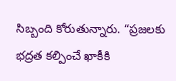సిబ్బంది కోరుతున్నారు. “ప్రజలకు భద్రత కల్పించే ఖాకీకి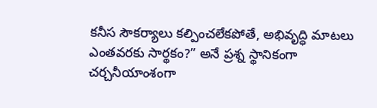కనీస సౌకర్యాలు కల్పించలేకపోతే, అభివృద్ధి మాటలు ఎంతవరకు సార్థకం?” అనే ప్రశ్న స్థానికంగా చర్చనీయాంశంగా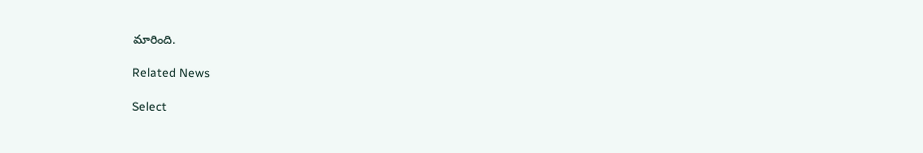మారింది.

Related News

Select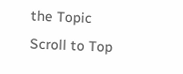the Topic
Scroll to Top